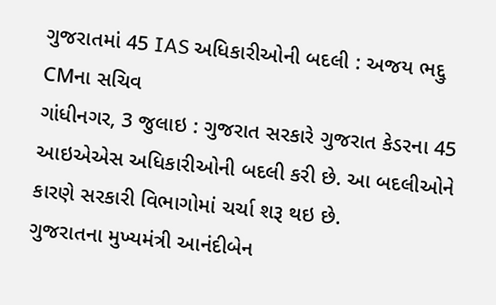ગુજરાતમાં 45 IAS અધિકારીઓની બદલી : અજય ભદ્દુ CMના સચિવ
ગાંધીનગર, 3 જુલાઇ : ગુજરાત સરકારે ગુજરાત કેડરના 45 આઇએએસ અધિકારીઓની બદલી કરી છે. આ બદલીઓને કારણે સરકારી વિભાગોમાં ચર્ચા શરૂ થઇ છે.
ગુજરાતના મુખ્યમંત્રી આનંદીબેન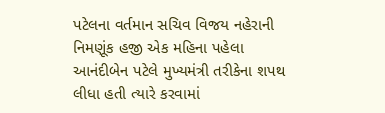પટેલના વર્તમાન સચિવ વિજય નહેરાની નિમણૂંક હજી એક મહિના પહેલા આનંદીબેન પટેલે મુખ્યમંત્રી તરીકેના શપથ લીધા હતી ત્યારે કરવામાં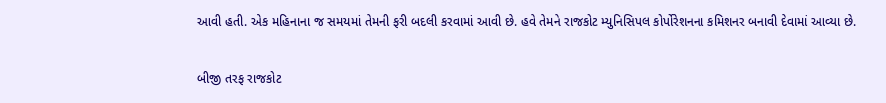આવી હતી. એક મહિનાના જ સમયમાં તેમની ફરી બદલી કરવામાં આવી છે. હવે તેમને રાજકોટ મ્યુનિસિપલ કોર્પોરેશનના કમિશનર બનાવી દેવામાં આવ્યા છે.

બીજી તરફ રાજકોટ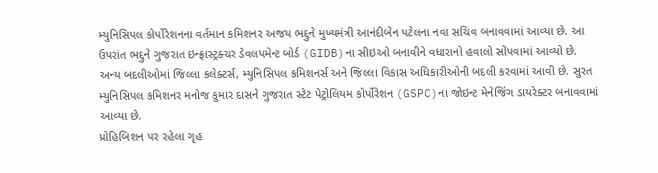મ્યુનિસિપલ કોર્પોરેશનના વર્તમાન કમિશનર અજય ભદ્દુને મુખ્યમંત્રી આનંદીબેન પટેલના નવા સચિવ બનાવવામાં આવ્યા છે. આ ઉપરાંત ભદ્દુને ગુજરાત ઇન્ફ્રાસ્ટ્રક્ચર ડેવલપમેન્ટ બોર્ડ (GIDB)ના સીઇઓ બનાવીને વધારાનો હવાલો સોંપવામાં આવ્યો છે.
અન્ય બદલીઓમાં જિલ્લા કલેક્ટર્સ, મ્યુનિસિપલ કમિશનર્સ અને જિલ્લા વિકાસ અધિકારીઓની બદલી કરવામાં આવી છે. સુરત મ્યુનિસિપલ કમિશનર મનોજ કુમાર દાસને ગુજરાત સ્ટેટ પેટ્રોલિયમ કોર્પોરેશન (GSPC)ના જોઇન્ટ મેનેજિંગ ડાયરેક્ટર બનાવવામાં આવ્યા છે.
પ્રોહિબિશન પર રહેલા ગૃહ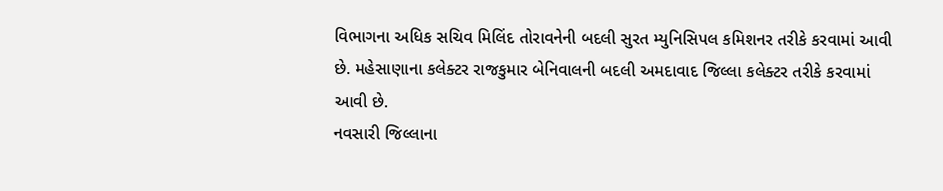વિભાગના અધિક સચિવ મિલિંદ તોરાવનેની બદલી સુરત મ્યુનિસિપલ કમિશનર તરીકે કરવામાં આવી છે. મહેસાણાના કલેક્ટર રાજકુમાર બેનિવાલની બદલી અમદાવાદ જિલ્લા કલેક્ટર તરીકે કરવામાં આવી છે.
નવસારી જિલ્લાના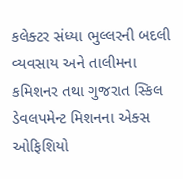કલેક્ટર સંધ્યા ભુલ્લરની બદલી વ્યવસાય અને તાલીમના કમિશનર તથા ગુજરાત સ્કિલ ડેવલપમેન્ટ મિશનના એક્સ ઓફિશિયો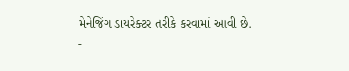મેનેજિંગ ડાયરેક્ટર તરીકે કરવામાં આવી છે.
-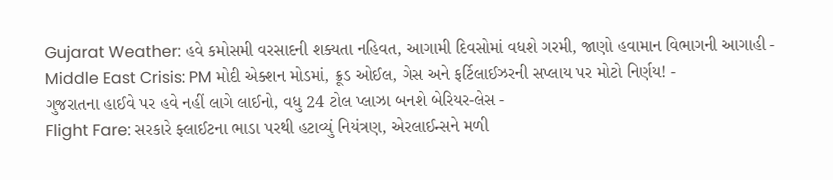Gujarat Weather: હવે કમોસમી વરસાદની શક્યતા નહિવત, આગામી દિવસોમાં વધશે ગરમી, જાણો હવામાન વિભાગની આગાહી -
Middle East Crisis: PM મોદી એક્શન મોડમાં, ક્રૂડ ઓઈલ, ગેસ અને ફર્ટિલાઈઝરની સપ્લાય પર મોટો નિર્ણય! -
ગુજરાતના હાઈવે પર હવે નહીં લાગે લાઈનો, વધુ 24 ટોલ પ્લાઝા બનશે બેરિયર-લેસ -
Flight Fare: સરકારે ફ્લાઈટના ભાડા પરથી હટાવ્યું નિયંત્રણ, એરલાઈન્સને મળી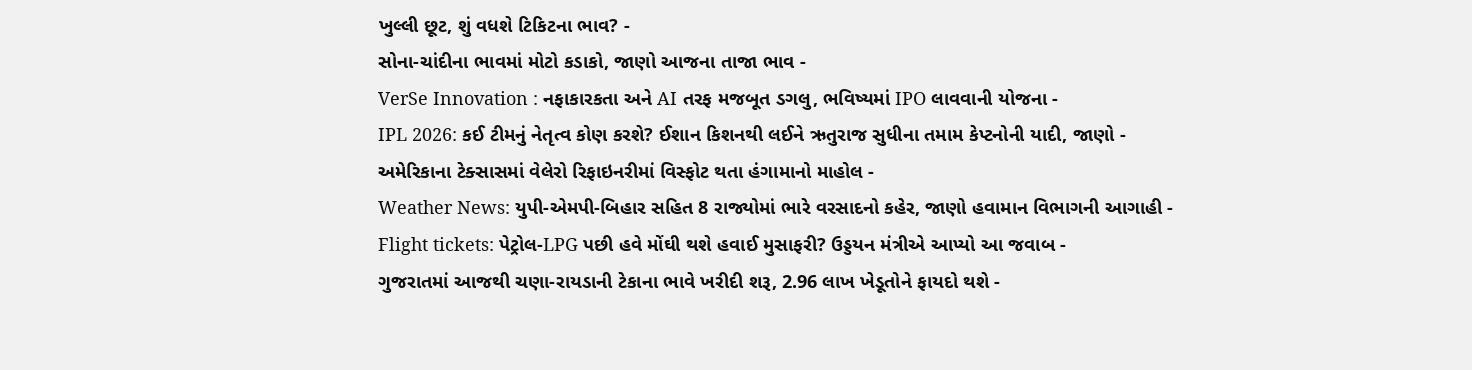ખુલ્લી છૂટ, શું વધશે ટિકિટના ભાવ? -
સોના-ચાંદીના ભાવમાં મોટો કડાકો, જાણો આજના તાજા ભાવ -
VerSe Innovation : નફાકારકતા અને AI તરફ મજબૂત ડગલુ, ભવિષ્યમાં IPO લાવવાની યોજના -
IPL 2026: કઈ ટીમનું નેતૃત્વ કોણ કરશે? ઈશાન કિશનથી લઈને ઋતુરાજ સુધીના તમામ કેપ્ટનોની યાદી, જાણો -
અમેરિકાના ટેક્સાસમાં વેલેરો રિફાઇનરીમાં વિસ્ફોટ થતા હંગામાનો માહોલ -
Weather News: યુપી-એમપી-બિહાર સહિત 8 રાજ્યોમાં ભારે વરસાદનો કહેર, જાણો હવામાન વિભાગની આગાહી -
Flight tickets: પેટ્રોલ-LPG પછી હવે મોંઘી થશે હવાઈ મુસાફરી? ઉડ્ડયન મંત્રીએ આપ્યો આ જવાબ -
ગુજરાતમાં આજથી ચણા-રાયડાની ટેકાના ભાવે ખરીદી શરૂ, 2.96 લાખ ખેડૂતોને ફાયદો થશે -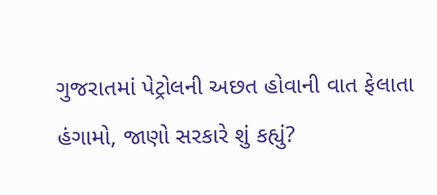ગુજરાતમાં પેટ્રોલની અછત હોવાની વાત ફેલાતા હંગામો, જાણો સરકારે શું કહ્યું?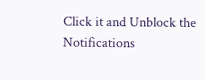Click it and Unblock the Notifications